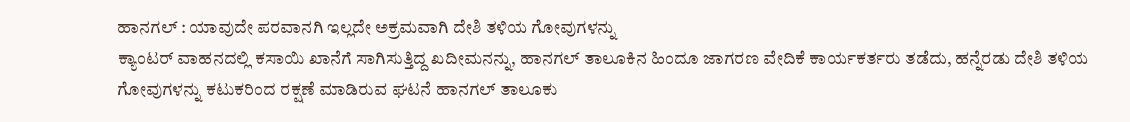ಹಾನಗಲ್ : ಯಾವುದೇ ಪರವಾನಗಿ ಇಲ್ಲದೇ ಅಕ್ರಮವಾಗಿ ದೇಶಿ ತಳಿಯ ಗೋವುಗಳನ್ನು
ಕ್ಯಾಂಟರ್ ವಾಹನದಲ್ಲಿ ಕಸಾಯಿ ಖಾನೆಗೆ ಸಾಗಿಸುತ್ತಿದ್ದ ಖದೀಮನನ್ನು, ಹಾನಗಲ್ ತಾಲೂಕಿನ ಹಿಂದೂ ಜಾಗರಣ ವೇದಿಕೆ ಕಾರ್ಯಕರ್ತರು ತಡೆದು, ಹನ್ನೆರಡು ದೇಶಿ ತಳಿಯ ಗೋವುಗಳನ್ನು ಕಟುಕರಿಂದ ರಕ್ಷಣೆ ಮಾಡಿರುವ ಘಟನೆ ಹಾನಗಲ್ ತಾಲೂಕು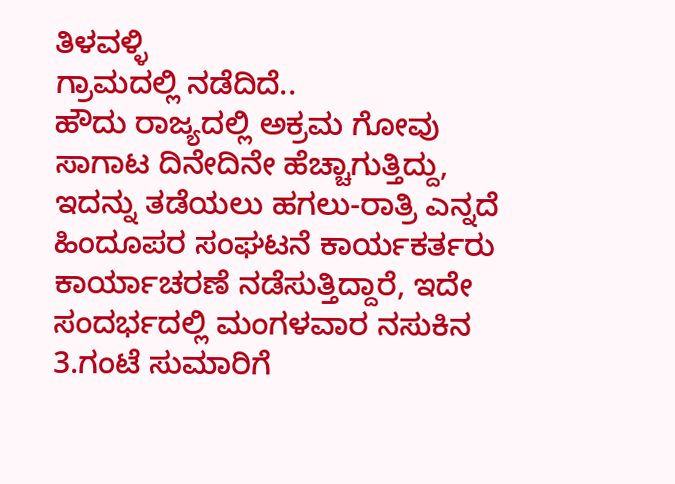ತಿಳವಳ್ಳಿ
ಗ್ರಾಮದಲ್ಲಿ ನಡೆದಿದೆ..
ಹೌದು ರಾಜ್ಯದಲ್ಲಿ ಅಕ್ರಮ ಗೋವು ಸಾಗಾಟ ದಿನೇದಿನೇ ಹೆಚ್ಚಾಗುತ್ತಿದ್ದು, ಇದನ್ನು ತಡೆಯಲು ಹಗಲು-ರಾತ್ರಿ ಎನ್ನದೆ ಹಿಂದೂಪರ ಸಂಘಟನೆ ಕಾರ್ಯಕರ್ತರು ಕಾರ್ಯಾಚರಣೆ ನಡೆಸುತ್ತಿದ್ದಾರೆ, ಇದೇ ಸಂದರ್ಭದಲ್ಲಿ ಮಂಗಳವಾರ ನಸುಕಿನ 3.ಗಂಟೆ ಸುಮಾರಿಗೆ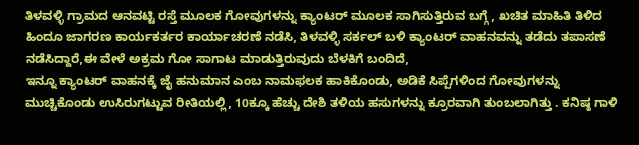ತಿಳವಳ್ಳಿ ಗ್ರಾಮದ ಆನವಟ್ಟಿ ರಸ್ತೆ ಮೂಲಕ ಗೋವುಗಳನ್ನು ಕ್ಯಾಂಟರ್ ಮೂಲಕ ಸಾಗಿಸುತ್ತಿರುವ ಬಗ್ಗೆ , ಖಚಿತ ಮಾಹಿತಿ ತಿಳಿದ ಹಿಂದೂ ಜಾಗರಣ ಕಾರ್ಯಕರ್ತರ ಕಾರ್ಯಾಚರಣೆ ನಡೆಸಿ, ತಿಳವಳ್ಳಿ ಸರ್ಕಲ್ ಬಳಿ ಕ್ಯಾಂಟರ್ ವಾಹನವನ್ನು ತಡೆದು ತಪಾಸಣೆ ನಡೆಸಿದ್ದಾರೆ,ಈ ವೇಳೆ ಅಕ್ರಮ ಗೋ ಸಾಗಾಟ ಮಾಡುತ್ತಿರುವುದು ಬೆಳಕಿಗೆ ಬಂದಿದೆ,
ಇನ್ನೂ ಕ್ಯಾಂಟರ್ ವಾಹನಕ್ಕೆ ಜೈ ಹನುಮಾನ ಎಂಬ ನಾಮಫಲಕ ಹಾಕಿಕೊಂಡು, ಅಡಿಕೆ ಸಿಪ್ಪೆಗಳಿಂದ ಗೋವುಗಳನ್ನು ಮುಚ್ಚಿಕೊಂಡು ಉಸಿರುಗಟ್ಟುವ ರೀತಿಯಲ್ಲಿ, 10ಕ್ಕೂ ಹೆಚ್ಚು ದೇಶಿ ತಳಿಯ ಹಸುಗಳನ್ನು ಕ್ರೂರವಾಗಿ ತುಂಬಲಾಗಿತ್ತು . ಕನಿಷ್ಠ ಗಾಳಿ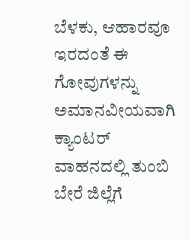ಬೆಳಕು, ಆಹಾರವೂ ಇರದಂತೆ ಈ ಗೋವುಗಳನ್ನು ಅಮಾನವೀಯವಾಗಿ ಕ್ಯಾಂಟರ್ ವಾಹನದಲ್ಲಿ ತುಂಬಿ ಬೇರೆ ಜಿಲ್ಲೆಗೆ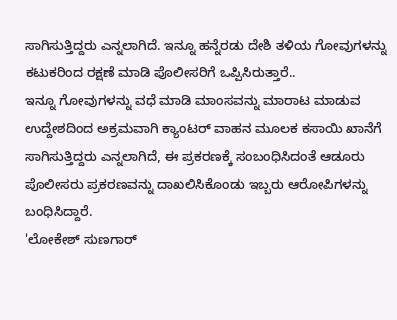ಸಾಗಿಸುತ್ತಿದ್ದರು ಎನ್ನಲಾಗಿದೆ. ಇನ್ನೂ ಹನ್ನೆರಡು ದೇಶಿ ತಳಿಯ ಗೋವುಗಳನ್ನು ಕಟುಕರಿಂದ ರಕ್ಷಣೆ ಮಾಡಿ ಪೊಲೀಸರಿಗೆ ಒಪ್ಪಿಸಿರುತ್ತಾರೆ..
ಇನ್ನೂ ಗೋವುಗಳನ್ನು ವಧೆ ಮಾಡಿ ಮಾಂಸವನ್ನು ಮಾರಾಟ ಮಾಡುವ ಉದ್ದೇಶದಿಂದ ಅಕ್ರಮವಾಗಿ ಕ್ಯಾಂಟರ್ ವಾಹನ ಮೂಲಕ ಕಸಾಯಿ ಖಾನೆಗೆ ಸಾಗಿಸುತ್ತಿದ್ದರು ಎನ್ನಲಾಗಿದೆ, ಈ ಪ್ರಕರಣಕ್ಕೆ ಸಂಬಂಧಿಸಿದಂತೆ ಆಡೂರು ಪೊಲೀಸರು ಪ್ರಕರಣವನ್ನು ದಾಖಲಿಸಿಕೊಂಡು ಇಬ್ಬರು ಆರೋಪಿಗಳನ್ನು ಬಂಧಿಸಿದ್ದಾರೆ.
'ಲೋಕೇಶ್ ಸುಣಗಾರ್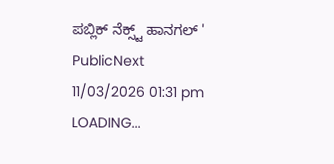ಪಬ್ಲಿಕ್ ನೆಕ್ಸ್ಟ್ ಹಾನಗಲ್ '
PublicNext
11/03/2026 01:31 pm
LOADING...